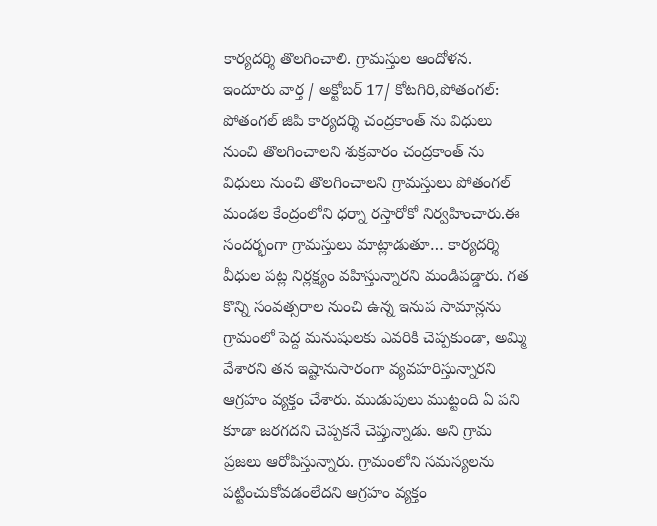కార్యదర్శి తొలగించాలి. గ్రామస్తుల ఆందోళన.
ఇందూరు వార్త / అక్టోబర్ 17/ కోటగిరి,పోతంగల్:
పోతంగల్ జిపి కార్యదర్శి చంద్రకాంత్ ను విధులు నుంచి తొలగించాలని శుక్రవారం చంద్రకాంత్ ను విధులు నుంచి తొలగించాలని గ్రామస్తులు పోతంగల్ మండల కేంద్రంలోని ధర్నా రస్తారోకో నిర్వహించారు.ఈ సందర్భంగా గ్రామస్తులు మాట్లాడుతూ… కార్యదర్శి వీధుల పట్ల నిర్లక్ష్యం వహిస్తున్నారని మండిపడ్డారు. గత కొన్ని సంవత్సరాల నుంచి ఉన్న ఇనుప సామాన్లను గ్రామంలో పెద్ద మనుషులకు ఎవరికి చెప్పకుండా, అమ్మి వేశారని తన ఇష్టానుసారంగా వ్యవహరిస్తున్నారని ఆగ్రహం వ్యక్తం చేశారు. ముడుపులు ముట్టంది ఏ పని కూడా జరగదని చెప్పకనే చెప్తున్నాడు. అని గ్రామ ప్రజలు ఆరోపిస్తున్నారు. గ్రామంలోని సమస్యలను పట్టించుకోవడంలేదని ఆగ్రహం వ్యక్తం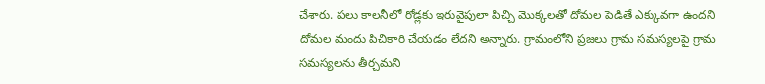చేశారు. పలు కాలనీలో రోడ్లకు ఇరువైపులా పిచ్చి మొక్కలతో దోమల పెడితే ఎక్కువగా ఉందని దోమల మందు పిచికారి చేయడం లేదని అన్నారు. గ్రామంలోని ప్రజలు గ్రామ సమస్యలపై గ్రామ సమస్యలను తీర్చమని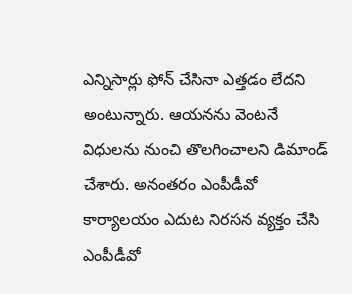ఎన్నిసార్లు ఫోన్ చేసినా ఎత్తడం లేదని అంటున్నారు. ఆయనను వెంటనే విధులను నుంచి తొలగించాలని డిమాండ్ చేశారు. అనంతరం ఎంపీడీవో కార్యాలయం ఎదుట నిరసన వ్యక్తం చేసి ఎంపీడీవో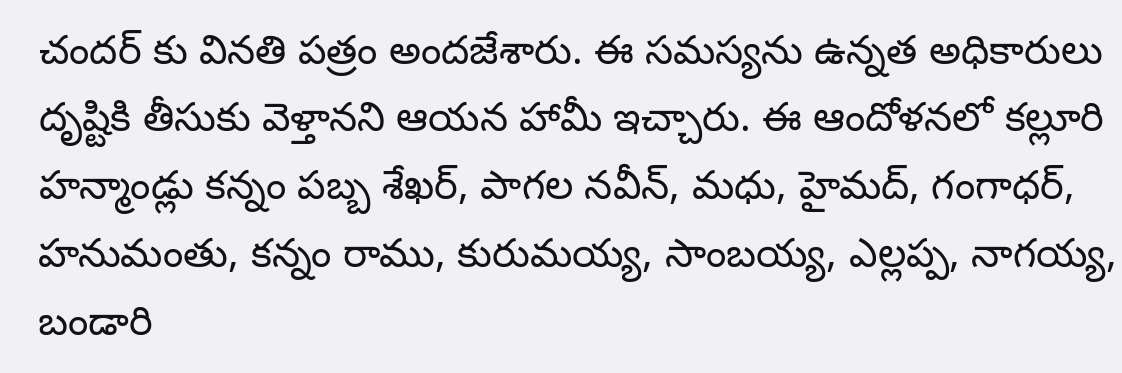చందర్ కు వినతి పత్రం అందజేశారు. ఈ సమస్యను ఉన్నత అధికారులు దృష్టికి తీసుకు వెళ్తానని ఆయన హామీ ఇచ్చారు. ఈ ఆందోళనలో కల్లూరి హన్మాండ్లు కన్నం పబ్బ శేఖర్, పాగల నవీన్, మధు, హైమద్, గంగాధర్, హనుమంతు, కన్నం రాము, కురుమయ్య, సాంబయ్య, ఎల్లప్ప, నాగయ్య, బండారి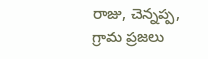రాజు, చెన్నప్ప, గ్రామ ప్రజలు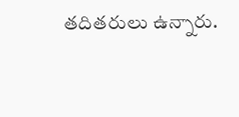తదితరులు ఉన్నారు.